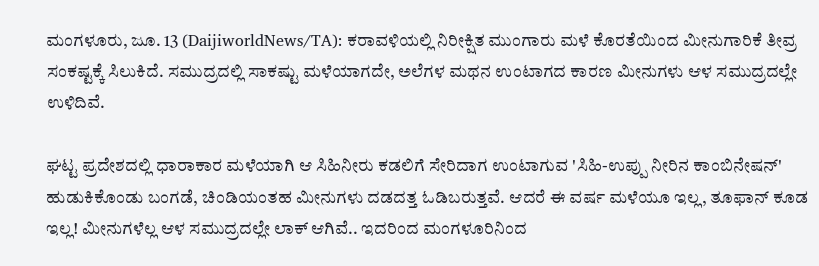ಮಂಗಳೂರು, ಜೂ. 13 (DaijiworldNews/TA): ಕರಾವಳಿಯಲ್ಲಿ ನಿರೀಕ್ಷಿತ ಮುಂಗಾರು ಮಳೆ ಕೊರತೆಯಿಂದ ಮೀನುಗಾರಿಕೆ ತೀವ್ರ ಸಂಕಷ್ಟಕ್ಕೆ ಸಿಲುಕಿದೆ. ಸಮುದ್ರದಲ್ಲಿ ಸಾಕಷ್ಟು ಮಳೆಯಾಗದೇ, ಅಲೆಗಳ ಮಥನ ಉಂಟಾಗದ ಕಾರಣ ಮೀನುಗಳು ಆಳ ಸಮುದ್ರದಲ್ಲೇ ಉಳಿದಿವೆ.

ಘಟ್ಟ ಪ್ರದೇಶದಲ್ಲಿ ಧಾರಾಕಾರ ಮಳೆಯಾಗಿ ಆ ಸಿಹಿನೀರು ಕಡಲಿಗೆ ಸೇರಿದಾಗ ಉಂಟಾಗುವ 'ಸಿಹಿ-ಉಪ್ಪು ನೀರಿನ ಕಾಂಬಿನೇಷನ್' ಹುಡುಕಿಕೊಂಡು ಬಂಗಡೆ, ಚಿಂಡಿಯಂತಹ ಮೀನುಗಳು ದಡದತ್ತ ಓಡಿಬರುತ್ತವೆ. ಆದರೆ ಈ ವರ್ಷ ಮಳೆಯೂ ಇಲ್ಲ, ತೂಫಾನ್ ಕೂಡ ಇಲ್ಲ! ಮೀನುಗಳೆಲ್ಲ ಆಳ ಸಮುದ್ರದಲ್ಲೇ ಲಾಕ್ ಆಗಿವೆ.. ಇದರಿಂದ ಮಂಗಳೂರಿನಿಂದ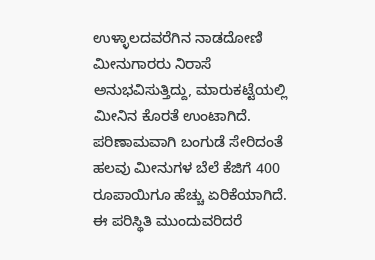ಉಳ್ಳಾಲದವರೆಗಿನ ನಾಡದೋಣಿ ಮೀನುಗಾರರು ನಿರಾಸೆ ಅನುಭವಿಸುತ್ತಿದ್ದು, ಮಾರುಕಟ್ಟೆಯಲ್ಲಿ ಮೀನಿನ ಕೊರತೆ ಉಂಟಾಗಿದೆ. ಪರಿಣಾಮವಾಗಿ ಬಂಗುಡೆ ಸೇರಿದಂತೆ ಹಲವು ಮೀನುಗಳ ಬೆಲೆ ಕೆಜಿಗೆ 400 ರೂಪಾಯಿಗೂ ಹೆಚ್ಚು ಏರಿಕೆಯಾಗಿದೆ.
ಈ ಪರಿಸ್ಥಿತಿ ಮುಂದುವರಿದರೆ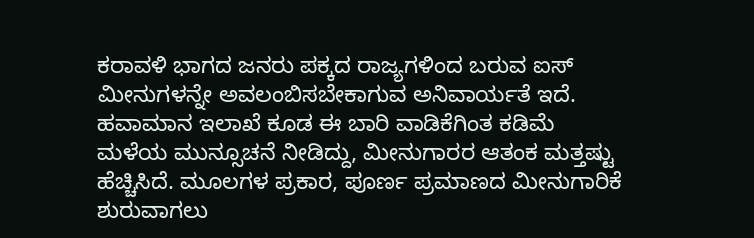ಕರಾವಳಿ ಭಾಗದ ಜನರು ಪಕ್ಕದ ರಾಜ್ಯಗಳಿಂದ ಬರುವ ಐಸ್ ಮೀನುಗಳನ್ನೇ ಅವಲಂಬಿಸಬೇಕಾಗುವ ಅನಿವಾರ್ಯತೆ ಇದೆ. ಹವಾಮಾನ ಇಲಾಖೆ ಕೂಡ ಈ ಬಾರಿ ವಾಡಿಕೆಗಿಂತ ಕಡಿಮೆ ಮಳೆಯ ಮುನ್ಸೂಚನೆ ನೀಡಿದ್ದು, ಮೀನುಗಾರರ ಆತಂಕ ಮತ್ತಷ್ಟು ಹೆಚ್ಚಿಸಿದೆ. ಮೂಲಗಳ ಪ್ರಕಾರ, ಪೂರ್ಣ ಪ್ರಮಾಣದ ಮೀನುಗಾರಿಕೆ ಶುರುವಾಗಲು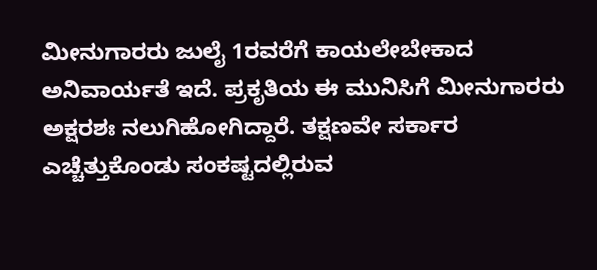ಮೀನುಗಾರರು ಜುಲೈ 1ರವರೆಗೆ ಕಾಯಲೇಬೇಕಾದ ಅನಿವಾರ್ಯತೆ ಇದೆ. ಪ್ರಕೃತಿಯ ಈ ಮುನಿಸಿಗೆ ಮೀನುಗಾರರು ಅಕ್ಷರಶಃ ನಲುಗಿಹೋಗಿದ್ದಾರೆ. ತಕ್ಷಣವೇ ಸರ್ಕಾರ ಎಚ್ಚೆತ್ತುಕೊಂಡು ಸಂಕಷ್ಟದಲ್ಲಿರುವ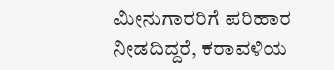ಮೀನುಗಾರರಿಗೆ ಪರಿಹಾರ ನೀಡದಿದ್ದರೆ, ಕರಾವಳಿಯ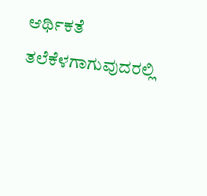ಆರ್ಥಿಕತೆ ತಲೆಕೆಳಗಾಗುವುದರಲ್ಲಿ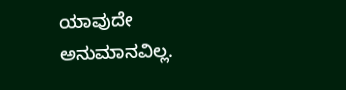ಯಾವುದೇ ಅನುಮಾನವಿಲ್ಲ.